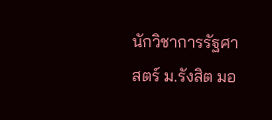นักวิชาการรัฐศาสตร์ ม.รังสิต มอ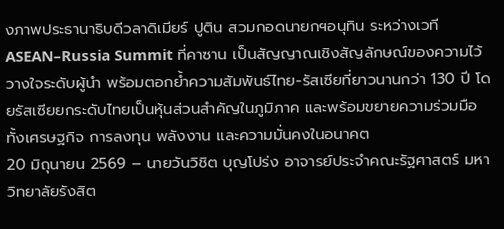งภาพประธานาธิบดีวลาดิเมียร์ ปูติน สวมกอดนายกฯอนุทิน ระหว่างเวที ASEAN–Russia Summit ที่คาซาน เป็นสัญญาณเชิงสัญลักษณ์ของความไว้วางใจระดับผู้นำ พร้อมตอกย้ำความสัมพันธ์ไทย-รัสเซียที่ยาวนานกว่า 130 ปี โดยรัสเซียยกระดับไทยเป็นหุ้นส่วนสำคัญในภูมิภาค และพร้อมขยายความร่วมมือทั้งเศรษฐกิจ การลงทุน พลังงาน และความมั่นคงในอนาคต
20 มิถุนายน 2569 – นายวันวิชิต บุญโปร่ง อาจารย์ประจำคณะรัฐศาสตร์ มหาวิทยาลัยรังสิต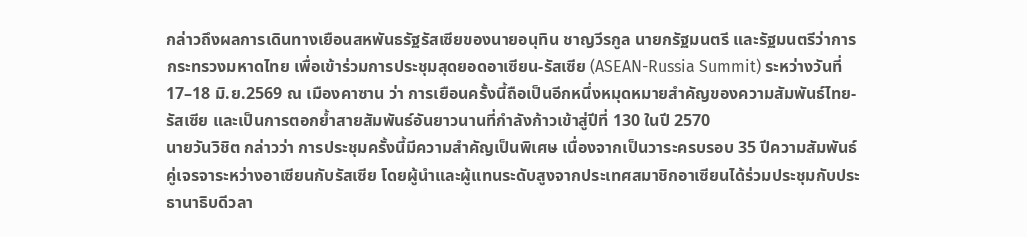กล่าวถึงผลการเดินทางเยือนสหพันธรัฐรัสเซียของนายอนุทิน ชาญวีรกูล นายกรัฐมนตรี และรัฐมนตรีว่าการกระทรวงมหาดไทย เพื่อเข้าร่วมการประชุมสุดยอดอาเซียน-รัสเซีย (ASEAN-Russia Summit) ระหว่างวันที่ 17–18 มิ.ย.2569 ณ เมืองคาซาน ว่า การเยือนครั้งนี้ถือเป็นอีกหนึ่งหมุดหมายสำคัญของความสัมพันธ์ไทย-รัสเซีย และเป็นการตอกย้ำสายสัมพันธ์อันยาวนานที่กำลังก้าวเข้าสู่ปีที่ 130 ในปี 2570
นายวันวิชิต กล่าวว่า การประชุมครั้งนี้มีความสำคัญเป็นพิเศษ เนื่องจากเป็นวาระครบรอบ 35 ปีความสัมพันธ์คู่เจรจาระหว่างอาเซียนกับรัสเซีย โดยผู้นำและผู้แทนระดับสูงจากประเทศสมาชิกอาเซียนได้ร่วมประชุมกับประธานาธิบดีวลา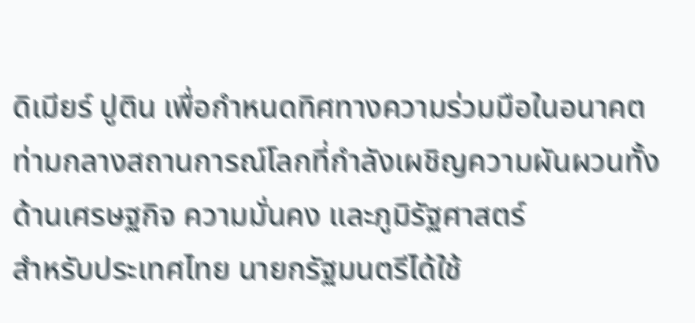ดิเมียร์ ปูติน เพื่อกำหนดทิศทางความร่วมมือในอนาคต ท่ามกลางสถานการณ์โลกที่กำลังเผชิญความผันผวนทั้งด้านเศรษฐกิจ ความมั่นคง และภูมิรัฐศาสตร์
สำหรับประเทศไทย นายกรัฐมนตรีได้ใช้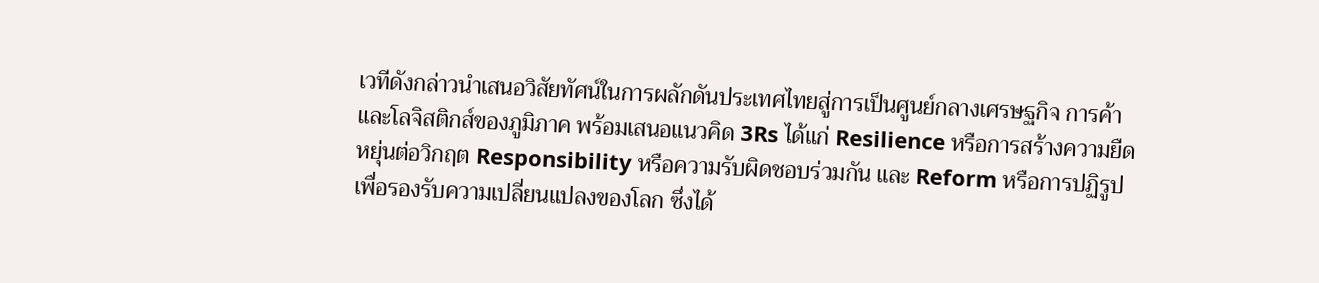เวทีดังกล่าวนำเสนอวิสัยทัศน์ในการผลักดันประเทศไทยสู่การเป็นศูนย์กลางเศรษฐกิจ การค้า และโลจิสติกส์ของภูมิภาค พร้อมเสนอแนวคิด 3Rs ได้แก่ Resilience หรือการสร้างความยืดหยุ่นต่อวิกฤต Responsibility หรือความรับผิดชอบร่วมกัน และ Reform หรือการปฏิรูปเพื่อรองรับความเปลี่ยนแปลงของโลก ซึ่งได้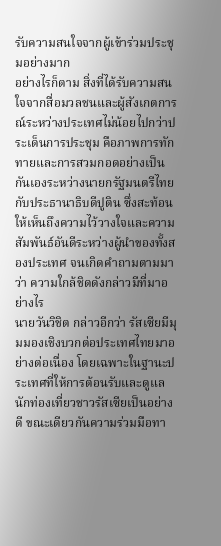รับความสนใจจากผู้เข้าร่วมประชุมอย่างมาก
อย่างไรก็ตาม สิ่งที่ได้รับความสนใจจากสื่อมวลชนและผู้สังเกตการณ์ระหว่างประเทศไม่น้อยไปกว่าประเด็นการประชุม คือภาพการทักทายและการสวมกอดอย่างเป็นกันเองระหว่างนายกรัฐมนตรีไทยกับประธานาธิบดีปูติน ซึ่งสะท้อนให้เห็นถึงความไว้วางใจและความสัมพันธ์อันดีระหว่างผู้นำของทั้งสองประเทศ จนเกิดคำถามตามมาว่า ความใกล้ชิดดังกล่าวมีที่มาอย่างไร
นายวันวิชิต กล่าวอีกว่า รัสเซียมีมุมมองเชิงบวกต่อประเทศไทยมาอย่างต่อเนื่อง โดยเฉพาะในฐานะประเทศที่ให้การต้อนรับและดูแลนักท่องเที่ยวชาวรัสเซียเป็นอย่างดี ขณะเดียวกันความร่วมมือทา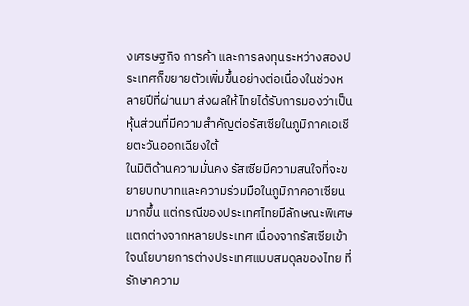งเศรษฐกิจ การค้า และการลงทุนระหว่างสองประเทศก็ขยายตัวเพิ่มขึ้นอย่างต่อเนื่องในช่วงหลายปีที่ผ่านมา ส่งผลให้ไทยได้รับการมองว่าเป็นหุ้นส่วนที่มีความสำคัญต่อรัสเซียในภูมิภาคเอเชียตะวันออกเฉียงใต้
ในมิติด้านความมั่นคง รัสเซียมีความสนใจที่จะขยายบทบาทและความร่วมมือในภูมิภาคอาเซียนมากขึ้น แต่กรณีของประเทศไทยมีลักษณะพิเศษแตกต่างจากหลายประเทศ เนื่องจากรัสเซียเข้าใจนโยบายการต่างประเทศแบบสมดุลของไทย ที่รักษาความ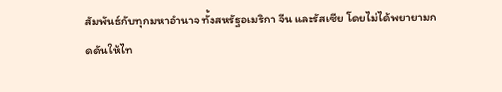สัมพันธ์กับทุกมหาอำนาจ ทั้งสหรัฐอเมริกา จีน และรัสเซีย โดยไม่ได้พยายามกดดันให้ไท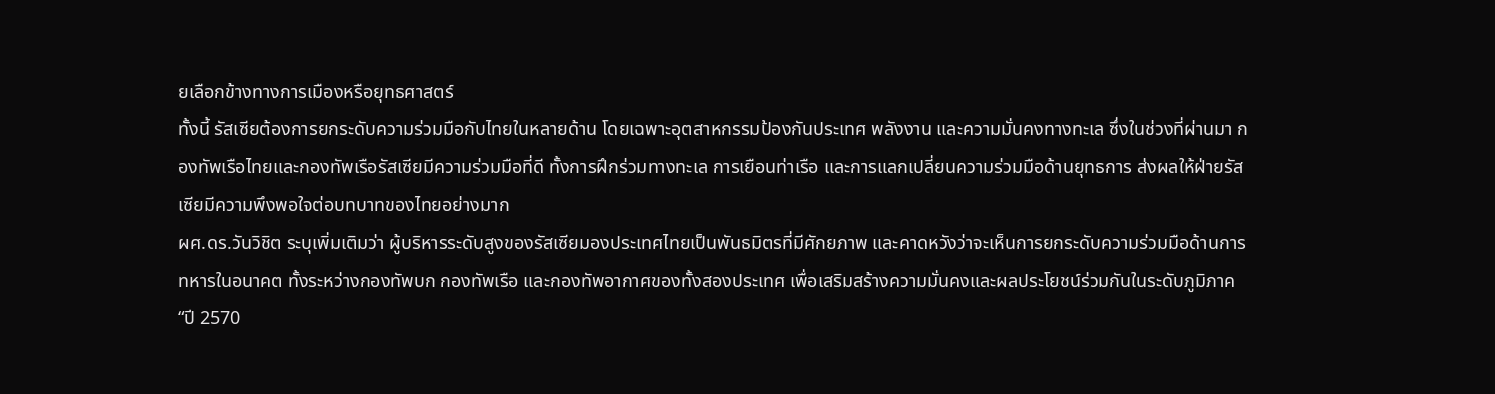ยเลือกข้างทางการเมืองหรือยุทธศาสตร์
ทั้งนี้ รัสเซียต้องการยกระดับความร่วมมือกับไทยในหลายด้าน โดยเฉพาะอุตสาหกรรมป้องกันประเทศ พลังงาน และความมั่นคงทางทะเล ซึ่งในช่วงที่ผ่านมา กองทัพเรือไทยและกองทัพเรือรัสเซียมีความร่วมมือที่ดี ทั้งการฝึกร่วมทางทะเล การเยือนท่าเรือ และการแลกเปลี่ยนความร่วมมือด้านยุทธการ ส่งผลให้ฝ่ายรัสเซียมีความพึงพอใจต่อบทบาทของไทยอย่างมาก
ผศ.ดร.วันวิชิต ระบุเพิ่มเติมว่า ผู้บริหารระดับสูงของรัสเซียมองประเทศไทยเป็นพันธมิตรที่มีศักยภาพ และคาดหวังว่าจะเห็นการยกระดับความร่วมมือด้านการทหารในอนาคต ทั้งระหว่างกองทัพบก กองทัพเรือ และกองทัพอากาศของทั้งสองประเทศ เพื่อเสริมสร้างความมั่นคงและผลประโยชน์ร่วมกันในระดับภูมิภาค
“ปี 2570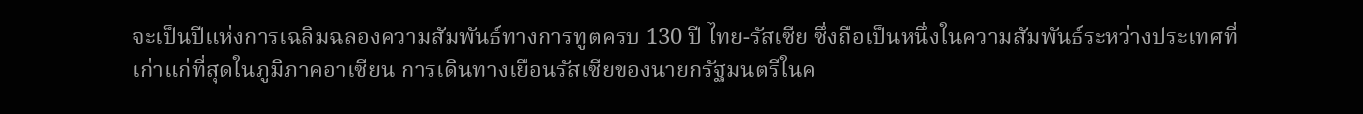จะเป็นปีแห่งการเฉลิมฉลองความสัมพันธ์ทางการทูตครบ 130 ปี ไทย-รัสเซีย ซึ่งถือเป็นหนึ่งในความสัมพันธ์ระหว่างประเทศที่เก่าแก่ที่สุดในภูมิภาคอาเซียน การเดินทางเยือนรัสเซียของนายกรัฐมนตรีในค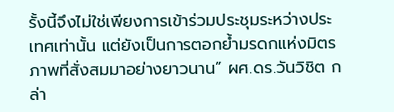รั้งนี้จึงไม่ใช่เพียงการเข้าร่วมประชุมระหว่างประเทศเท่านั้น แต่ยังเป็นการตอกย้ำมรดกแห่งมิตรภาพที่สั่งสมมาอย่างยาวนาน” ผศ.ดร.วันวิชิต กล่า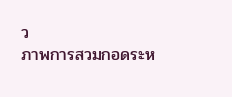ว
ภาพการสวมกอดระห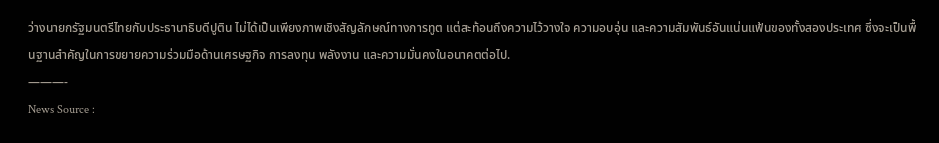ว่างนายกรัฐมนตรีไทยกับประธานาธิบดีปูติน ไม่ได้เป็นเพียงภาพเชิงสัญลักษณ์ทางการทูต แต่สะท้อนถึงความไว้วางใจ ความอบอุ่น และความสัมพันธ์อันแน่นแฟ้นของทั้งสองประเทศ ซึ่งจะเป็นพื้นฐานสำคัญในการขยายความร่วมมือด้านเศรษฐกิจ การลงทุน พลังงาน และความมั่นคงในอนาคตต่อไป.
———-
News Source :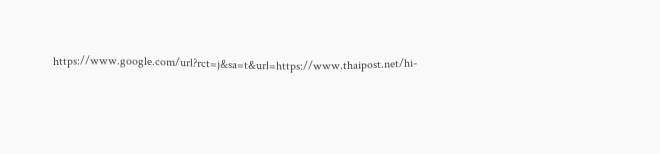https://www.google.com/url?rct=j&sa=t&url=https://www.thaipost.net/hi-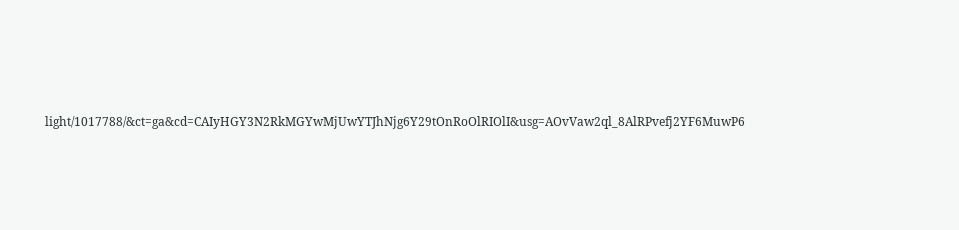light/1017788/&ct=ga&cd=CAIyHGY3N2RkMGYwMjUwYTJhNjg6Y29tOnRoOlRIOlI&usg=AOvVaw2ql_8AlRPvefj2YF6MuwP6